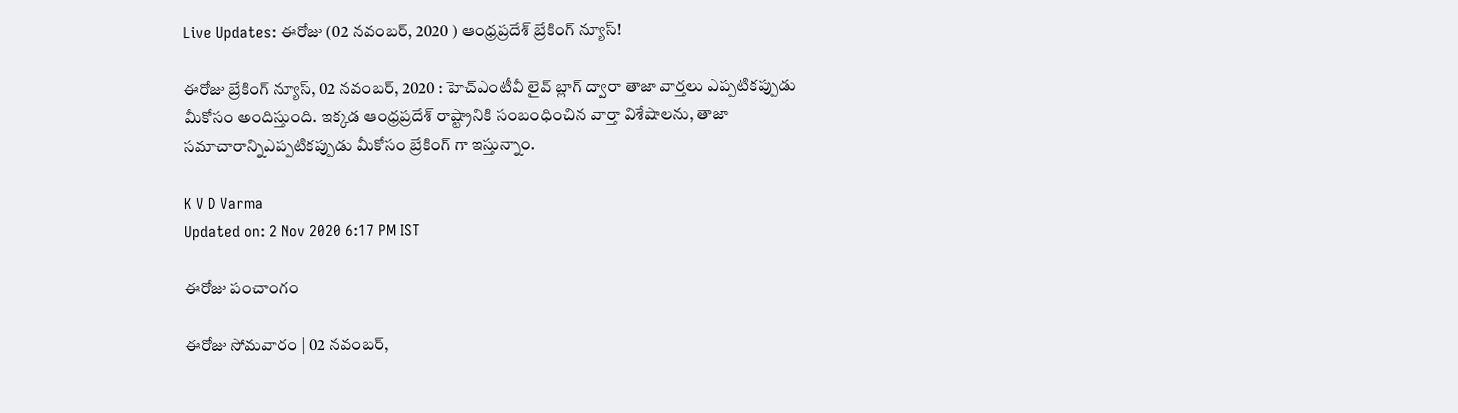Live Updates: ఈరోజు (02 నవంబర్, 2020 ) ఆంధ్రప్రదేశ్ బ్రేకింగ్ న్యూస్!

ఈరోజు బ్రేకింగ్ న్యూస్, 02 నవంబర్, 2020 : హెచ్ఎంటీవీ లైవ్ బ్లాగ్ ద్వారా తాజా వార్తలు ఎప్పటికప్పుడు మీకోసం అందిస్తుంది. ఇక్కడ ఆంధ్రప్రదేశ్ రాష్ట్రానికి సంబంధించిన వార్తా విశేషాలను, తాజా సమాచారాన్నిఎప్పటికప్పుడు మీకోసం బ్రేకింగ్ గా ఇస్తున్నాం.

K V D Varma
Updated on: 2 Nov 2020 6:17 PM IST

ఈరోజు పంచాంగం

ఈరోజు సోమవారం | 02 నవంబర్,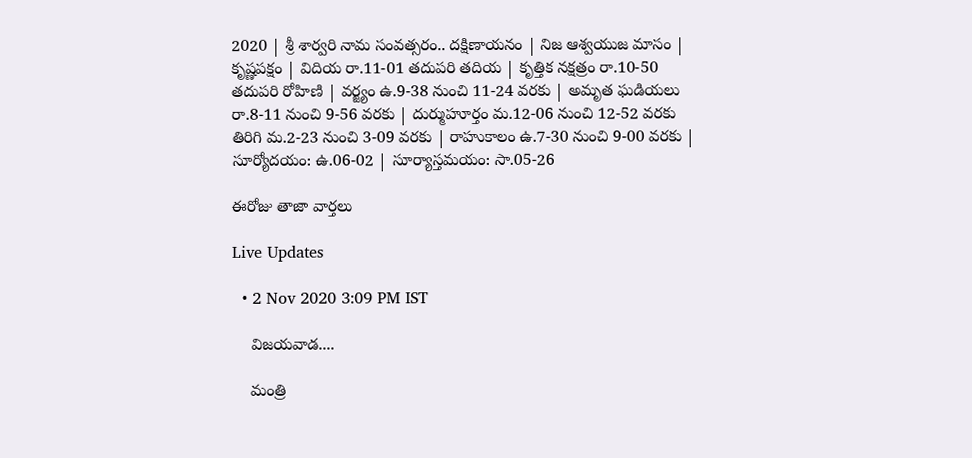2020 | శ్రీ శార్వరి నామ సంవత్సరం.. దక్షిణాయనం | నిజ ఆశ్వయుజ మాసం | కృష్ణపక్షం | విదియ రా.11-01 తదుపరి తదియ | కృత్తిక నక్షత్రం రా.10-50 తదుపరి రోహిణి | వర్జ్యం ఉ.9-38 నుంచి 11-24 వరకు | అమృత ఘడియలు రా.8-11 నుంచి 9-56 వరకు | దుర్ముహూర్తం మ.12-06 నుంచి 12-52 వరకు తిరిగి మ.2-23 నుంచి 3-09 వరకు | రాహుకాలం ఉ.7-30 నుంచి 9-00 వరకు | సూర్యోదయం: ఉ.06-02 | సూర్యాస్తమయం: సా.05-26

ఈరోజు తాజా వార్తలు

Live Updates

  • 2 Nov 2020 3:09 PM IST

    విజయవాడ....

    మంత్రి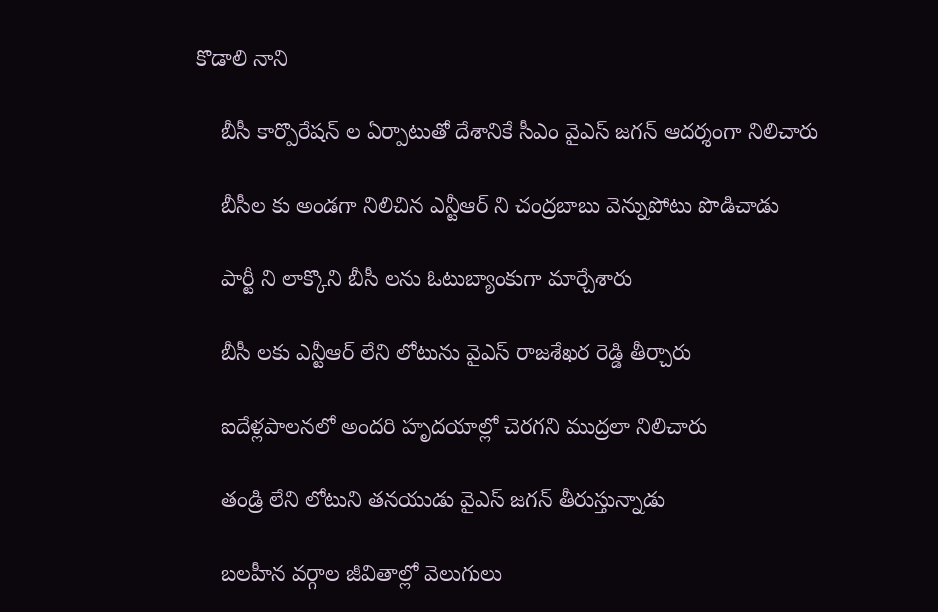కొడాలి నాని

    బీసీ కార్పొరేషన్ ల ఏర్పాటుతో దేశానికే సీఎం వైఎస్ జగన్ ఆదర్శంగా నిలిచారు

    బీసీల కు అండగా నిలిచిన ఎన్టీఆర్ ని చంద్రబాబు వెన్నుపోటు పొడిచాడు

    పార్టీ ని లాక్కొని బీసీ లను ఓటుబ్యాంకుగా మార్చేశారు

    బీసీ లకు ఎన్టీఆర్ లేని లోటును వైఎస్ రాజశేఖర రెడ్డి తీర్చారు

    ఐదేళ్లపాలనలో అందరి హృదయాల్లో చెరగని ముద్రలా నిలిచారు

    తండ్రి లేని లోటుని తనయుడు వైఎస్ జగన్ తీరుస్తున్నాడు

    బలహీన వర్గాల జీవితాల్లో వెలుగులు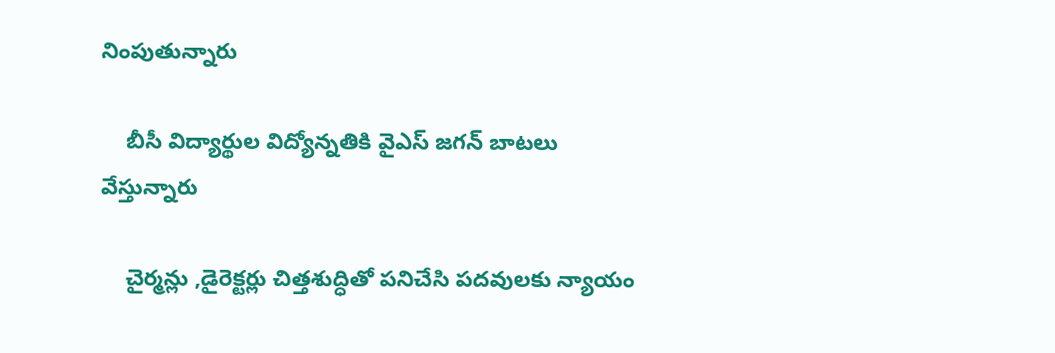నింపుతున్నారు

    బీసీ విద్యార్థుల విద్యోన్నతికి వైఎస్ జగన్ బాటలు వేస్తున్నారు

    చైర్మన్లు ,డైరెక్టర్లు చిత్తశుద్ధితో పనిచేసి పదవులకు న్యాయం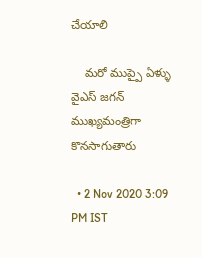చేయాలి

    మరో ముప్పై ఏళ్ళు వైఎస్ జగన్ ముఖ్యమంత్రిగా కొనసాగుతారు

  • 2 Nov 2020 3:09 PM IST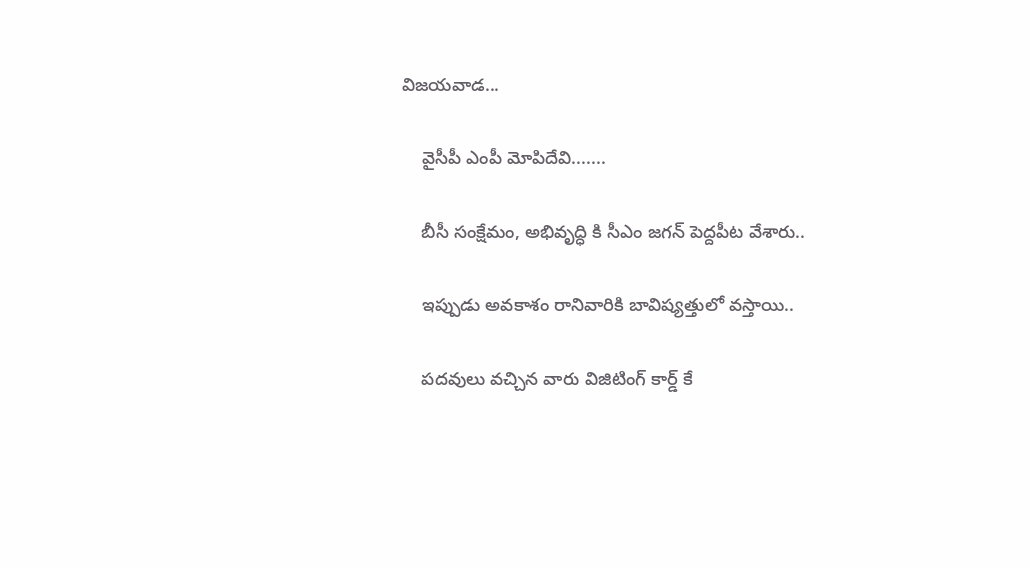విజయవాడ...

    వైసీపీ ఎంపీ మోపిదేవి.......

    బీసీ సంక్షేమం, అభివృద్ధి కి సీఎం జగన్ పెద్దపీట వేశారు..

    ఇప్పుడు అవకాశం రానివారికి బావిష్యత్తులో వస్తాయి..

    పదవులు వచ్చిన వారు విజిటింగ్ కార్డ్ కే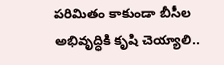పరిమితం కాకుండా బీసీల అభివృద్ధికి కృషి చెయ్యాలి..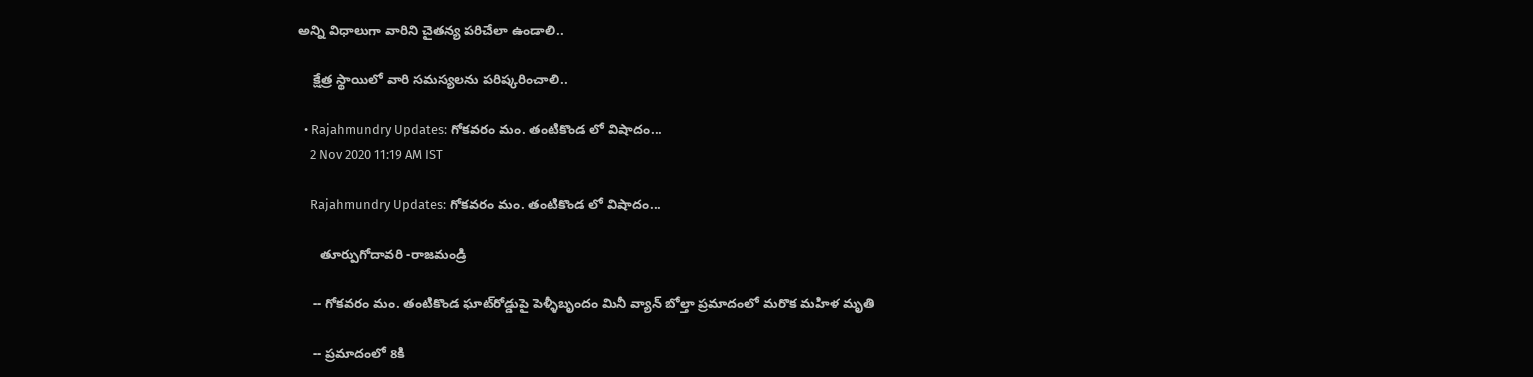అన్ని విధాలుగా వారిని చైతన్య పరిచేలా ఉండాలి..

    క్షేత్ర స్థాయిలో వారి సమస్యలను పరిష్కరించాలి..

  • Rajahmundry Updates: గోకవరం మం. తంటికొండ లో విషాదం...
    2 Nov 2020 11:19 AM IST

    Rajahmundry Updates: గోకవరం మం. తంటికొండ లో విషాదం...

      తూర్పుగోదావరి -రాజమండ్రి

    -- గోకవరం మం. తంటికొండ ఘాట్‌రోడ్డుపై పెళ్ళీబృందం మినీ వ్యాన్‌ బోల్తా ప్రమాదంలో మరొక మహిళ మృతి

    -- ప్రమాదంలో 8కి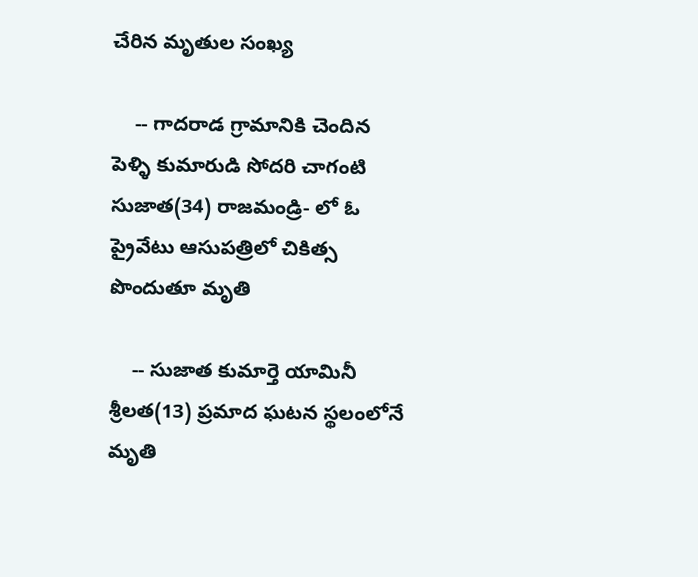చేరిన మృతుల సంఖ్య

    -- గాదరాడ గ్రామానికి చెందిన పెళ్ళి కుమారుడి సోదరి చాగంటి సుజాత(34) రాజమండ్రి- లో ఓ ప్రైవేటు ఆసుపత్రిలో చికిత్స పొందుతూ మృతి

    -- సుజాత కుమార్తె యామినీ శ్రీలత(13) ప్రమాద ఘటన స్థలంలోనే మృతి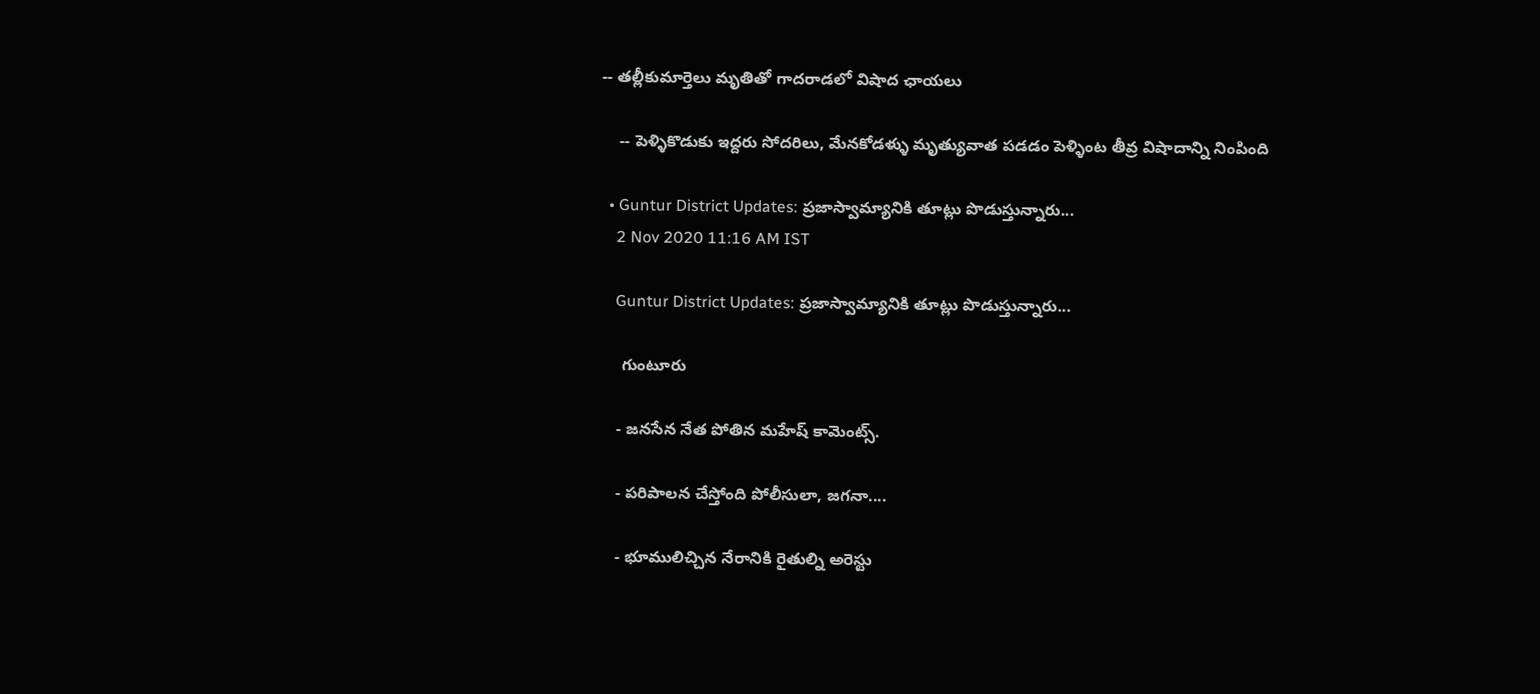-- తల్లీకుమార్తెలు మృతితో గాదరాడలో విషాద ఛాయలు

    -- పెళ్ళికొడుకు ఇద్దరు సోదరిలు, మేనకోడళ్ళు మృత్యువాత పడడం పెళ్ళింట తీవ్ర విషాదాన్ని నింపింది

  • Guntur District Updates: ప్రజాస్వామ్యానికి తూట్లు పొడుస్తున్నారు...
    2 Nov 2020 11:16 AM IST

    Guntur District Updates: ప్రజాస్వామ్యానికి తూట్లు పొడుస్తున్నారు...

     గుంటూరు

    - జనసేన నేత పోతిన మహేష్ కామెంట్స్.

    - పరిపాలన చేస్తోంది పోలీసులా, జగనా....

    - భూములిచ్చిన నేరానికి రైతుల్ని అరెస్టు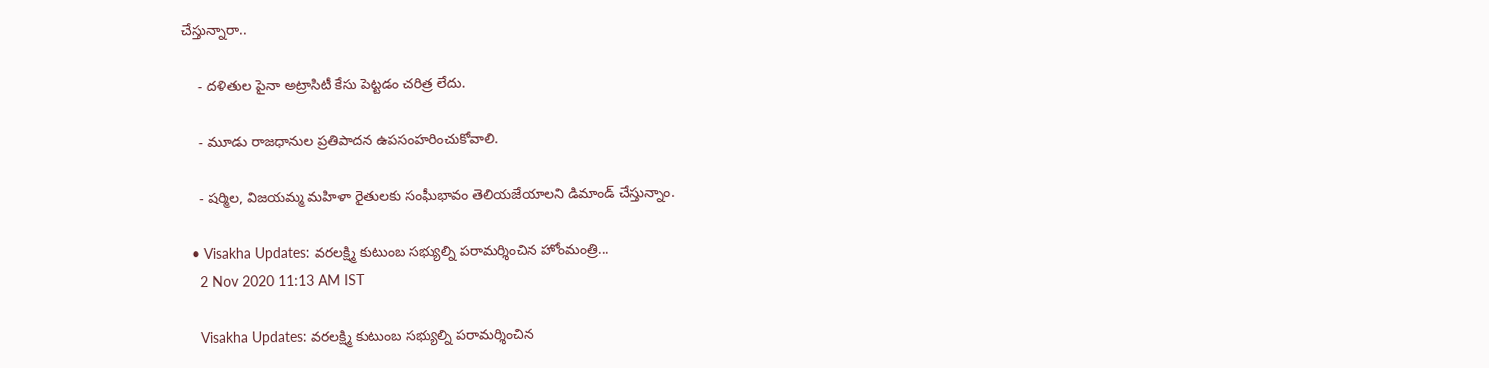చేస్తున్నారా..

    - దళితుల పైనా అట్రాసిటీ కేసు పెట్టడం చరిత్ర లేదు.

    - మూడు రాజధానుల ప్రతిపాదన ఉపసంహరించుకోవాలి.

    - షర్మిల, విజయమ్మ మహిళా రైతు‌లకు సంఘీభావం తెలియజేయాలని డిమాండ్ చేస్తున్నాం.

  • Visakha Updates: వరలక్ష్మి కుటుంబ సభ్యుల్ని పరామర్శించిన హోంమంత్రి...
    2 Nov 2020 11:13 AM IST

    Visakha Updates: వరలక్ష్మి కుటుంబ సభ్యుల్ని పరామర్శించిన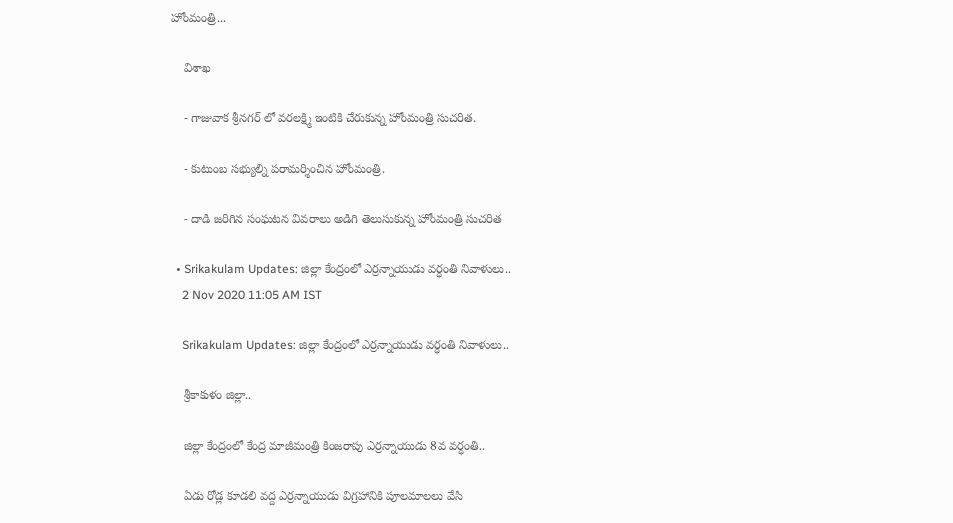హోంమంత్రి...

    విశాఖ

    - గాజువాక శ్రీనగర్ లో వరలక్ష్మి ఇంటికి చేరుకున్న హోంమంత్రి సుచరిత.

    - కుటుంబ సభ్యుల్ని పరామర్శించిన హోంమంత్రి.

    - దాడి జరిగిన సంఘటన వివరాలు అడిగి తెలుసుకున్న హోంమంత్రి సుచరిత

  • Srikakulam Updates: జిల్లా కేంద్రంలో ఎర్రన్నాయుడు వర్ధంతి నివాళులు..
    2 Nov 2020 11:05 AM IST

    Srikakulam Updates: జిల్లా కేంద్రంలో ఎర్రన్నాయుడు వర్ధంతి నివాళులు..

    శ్రీకాకుళం జిల్లా..

    జిల్లా కేంద్రంలో కేంద్ర మాజీమంత్రి కింజరాపు ఎర్రన్నాయుడు 8వ వర్ధంతి..

    ఏడు రోడ్ల కూడలి వద్ద ఎర్రన్నాయుడు విగ్రహానికి పూలమాలలు వేసి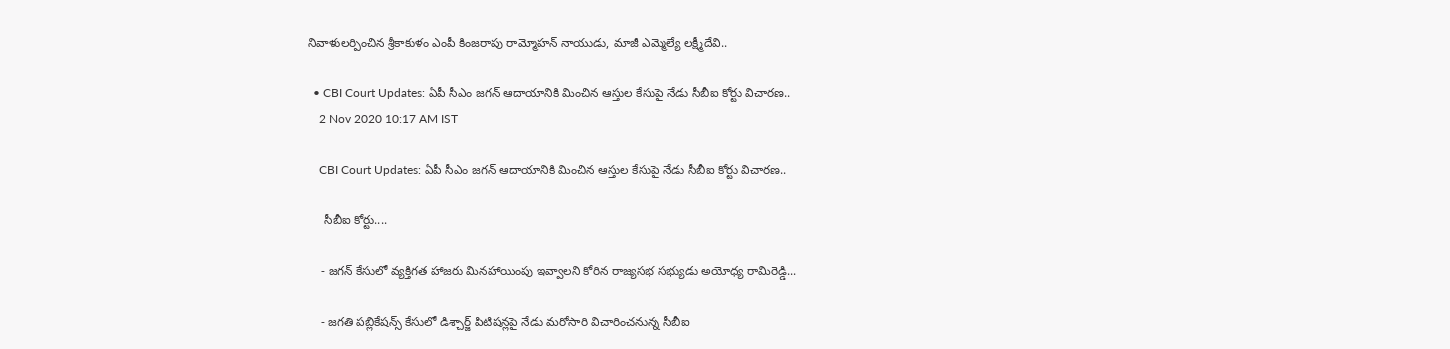నివాళులర్పించిన శ్రీకాకుళం ఎంపీ కింజరాపు రామ్మోహన్ నాయుడు, మాజీ ఎమ్మెల్యే లక్ష్మీదేవి..

  • CBI Court Updates: ఏపీ సీఎం జగన్ ఆదాయానికి మించిన ఆస్తుల కేసుపై నేడు సీబీఐ కోర్టు విచారణ..
    2 Nov 2020 10:17 AM IST

    CBI Court Updates: ఏపీ సీఎం జగన్ ఆదాయానికి మించిన ఆస్తుల కేసుపై నేడు సీబీఐ కోర్టు విచారణ..

     సీబీఐ కోర్టు....

    - జగన్ కేసులో వ్యక్తిగత హాజరు మినహాయింపు ఇవ్వాలని కోరిన రాజ్యసభ సభ్యుడు అయోధ్య రామిరెడ్డి...

    - జగతి పబ్లికేషన్స్ కేసులో డిశ్చార్జ్ పిటిషన్లపై నేడు మరోసారి విచారించనున్న సీబీఐ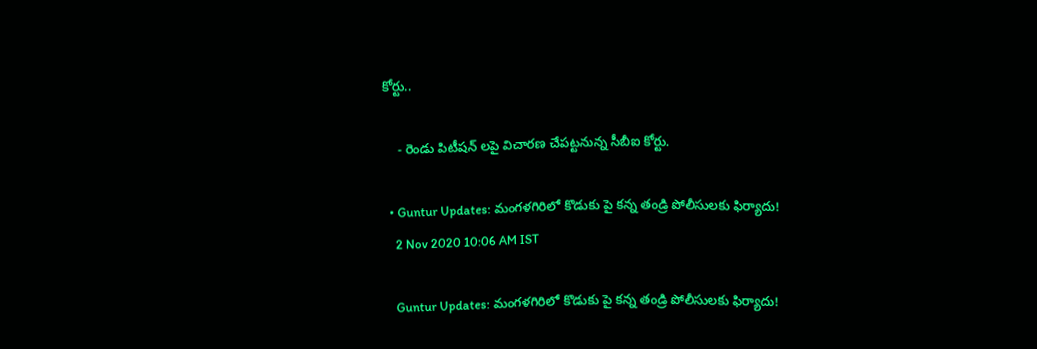కోర్టు..

    - రెండు పిటీషన్ లపై విచారణ చేపట్టనున్న సీబీఐ కోర్టు.

  • Guntur Updates: మంగళగిరిలో కొడుకు పై కన్న తండ్రి పోలీసులకు ఫిర్యాదు!
    2 Nov 2020 10:06 AM IST

    Guntur Updates: మంగళగిరిలో కొడుకు పై కన్న తండ్రి పోలీసులకు ఫిర్యాదు!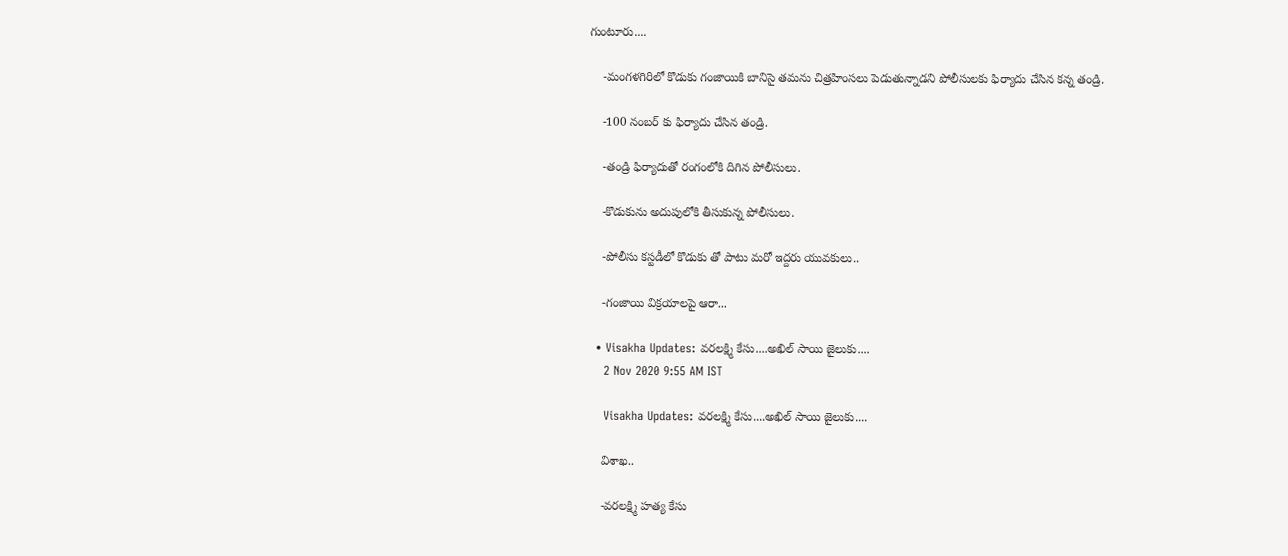గుంటూరు....

    -మంగళగిరిలో కొడుకు గంజాయికి బానిసై తమను చిత్రహింసలు పెడుతున్నాడని పోలీసులకు ఫిర్యాదు చేసిన కన్న తండ్రి.

    -100 నంబర్ కు ఫిర్యాదు చేసిన తండ్రి.

    -తండ్రి ఫిర్యాదుతో రంగంలోకి దిగిన పోలీసులు.

    -కొడుకును అదుపులోకి తీసుకున్న పోలీసులు.

    -పోలీసు కస్టడీలో కొడుకు తో పాటు మరో ఇద్దరు యువకులు..

    -గంజాయి విక్రయాలపై ఆరా...

  • Visakha Updates: వరలక్ష్మి కేసు....అఖిల్ సాయి జైలుకు....
    2 Nov 2020 9:55 AM IST

    Visakha Updates: వరలక్ష్మి కేసు....అఖిల్ సాయి జైలుకు....

    విశాఖ..

    -వరలక్ష్మి హత్య కేసు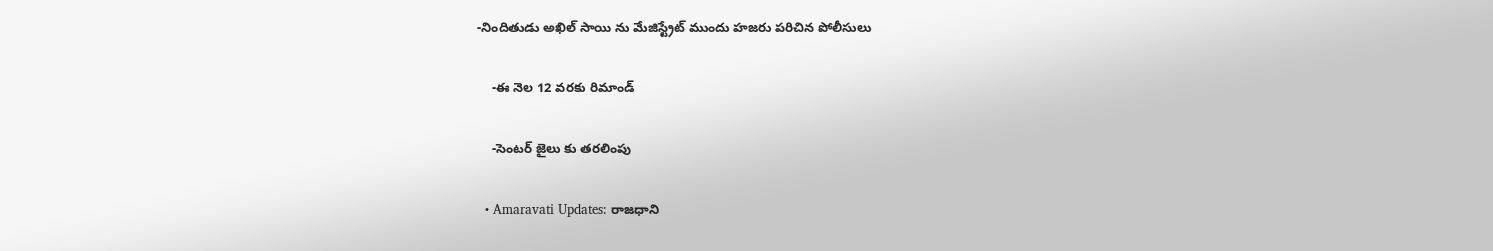-నిందితుడు అఖిల్ సాయి ను మేజిస్ట్రేట్ ముందు హజరు పరిచిన పోలీసులు

    -ఈ నెల 12 వరకు రిమాండ్

    -సెంటర్ జైలు కు తరలింపు

  • Amaravati Updates: రాజధాని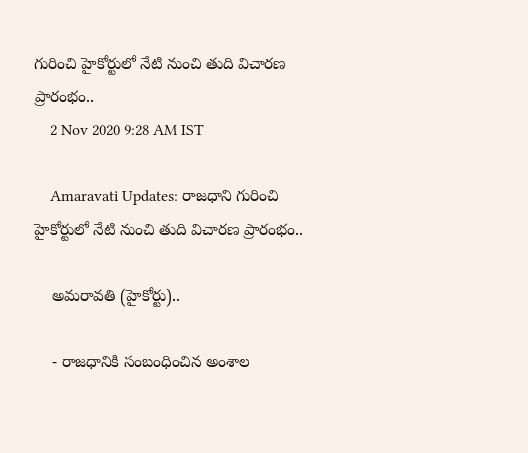గురించి హైకోర్టులో నేటి నుంచి తుది విచారణ ప్రారంభం..
    2 Nov 2020 9:28 AM IST

    Amaravati Updates: రాజధాని గురించి హైకోర్టులో నేటి నుంచి తుది విచారణ ప్రారంభం..

    అమరావతి (హైకోర్టు)..

    - రాజధానికి సంబంధించిన అంశాల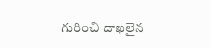గురించి దాఖలైన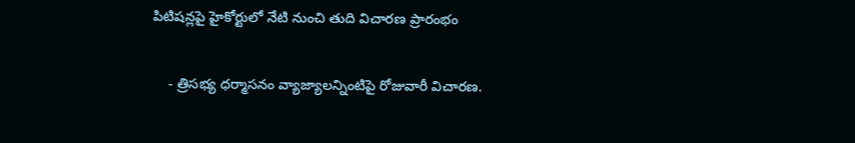పిటిషన్లపై హైకోర్టులో నేటి నుంచి తుది విచారణ ప్రారంభం

    - త్రిసభ్య ధర్మాసనం వ్యాజ్యాలన్నింటిపై రోజువారీ విచారణ.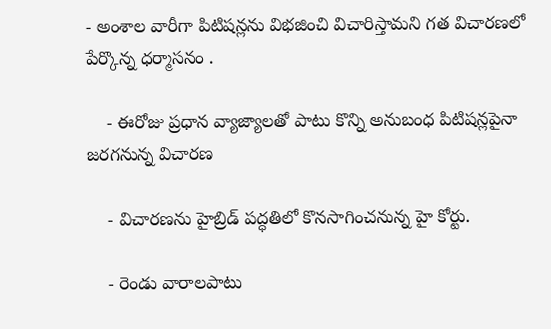- అంశాల వారీగా పిటిషన్లను విభజించి విచారిస్తామని గత విచారణలో పేర్కొన్న ధర్మాసనం .

    - ఈరోజు ప్రధాన వ్యాజ్యాలతో పాటు కొన్ని అనుబంధ పిటిషన్లపైనా జరగనున్న విచారణ

    - విచారణను హైబ్రిడ్ పద్ధతిలో కొనసాగించనున్న హై కోర్టు.

    - రెండు వారాలపాటు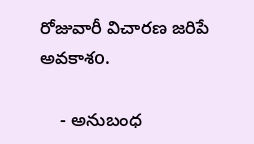రోజువారీ విచారణ జరిపే అవకాశo.

    - అనుబంధ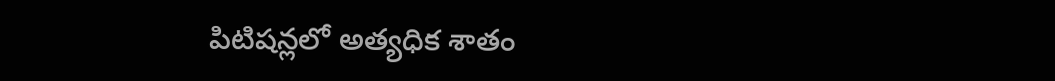పిటిషన్లలో అత్యధిక శాతం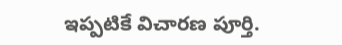ఇప్పటికే విచారణ పూర్తి.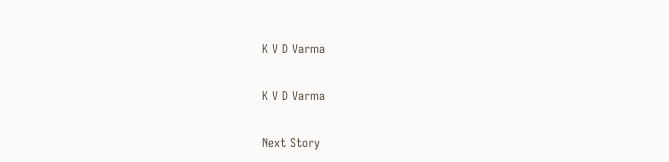K V D Varma

K V D Varma

Next Story